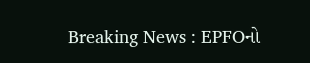Breaking News : EPFOનો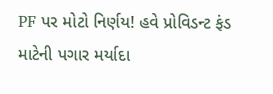PF પર મોટો નિર્ણય! હવે પ્રોવિડન્ટ ફંડ માટેની પગાર મર્યાદા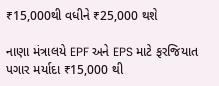₹15,000થી વધીને ₹25,000 થશે

નાણા મંત્રાલયે EPF અને EPS માટે ફરજિયાત પગાર મર્યાદા ₹15,000 થી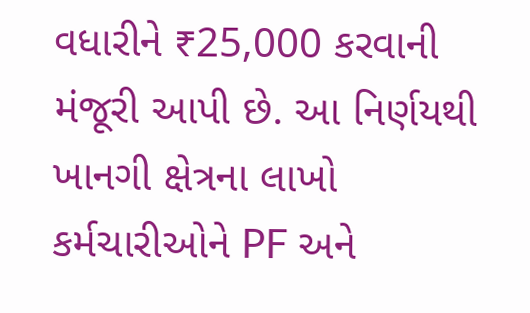વધારીને ₹25,000 કરવાની મંજૂરી આપી છે. આ નિર્ણયથી ખાનગી ક્ષેત્રના લાખો કર્મચારીઓને PF અને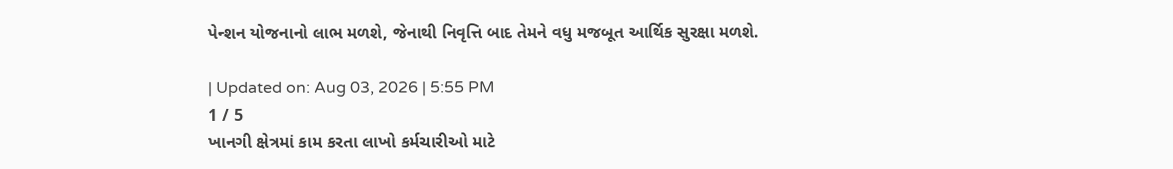પેન્શન યોજનાનો લાભ મળશે, જેનાથી નિવૃત્તિ બાદ તેમને વધુ મજબૂત આર્થિક સુરક્ષા મળશે.

| Updated on: Aug 03, 2026 | 5:55 PM
1 / 5
ખાનગી ક્ષેત્રમાં કામ કરતા લાખો કર્મચારીઓ માટે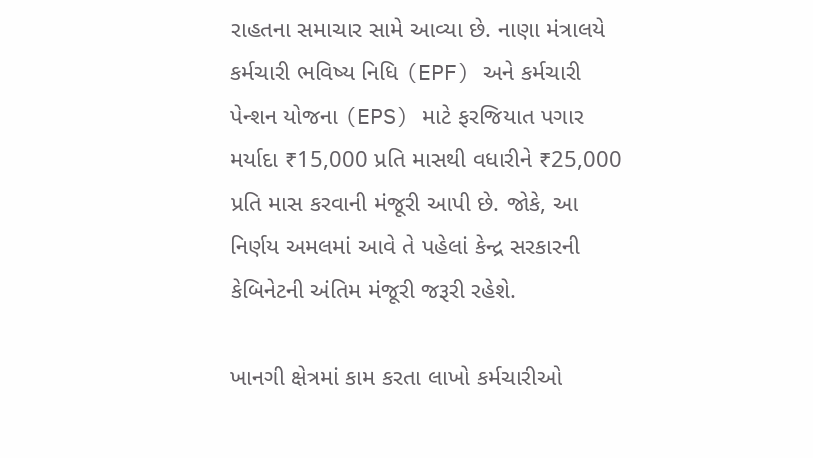રાહતના સમાચાર સામે આવ્યા છે. નાણા મંત્રાલયે કર્મચારી ભવિષ્ય નિધિ (EPF) અને કર્મચારી પેન્શન યોજના (EPS) માટે ફરજિયાત પગાર મર્યાદા ₹15,000 પ્રતિ માસથી વધારીને ₹25,000 પ્રતિ માસ કરવાની મંજૂરી આપી છે. જોકે, આ નિર્ણય અમલમાં આવે તે પહેલાં કેન્દ્ર સરકારની કેબિનેટની અંતિમ મંજૂરી જરૂરી રહેશે.

ખાનગી ક્ષેત્રમાં કામ કરતા લાખો કર્મચારીઓ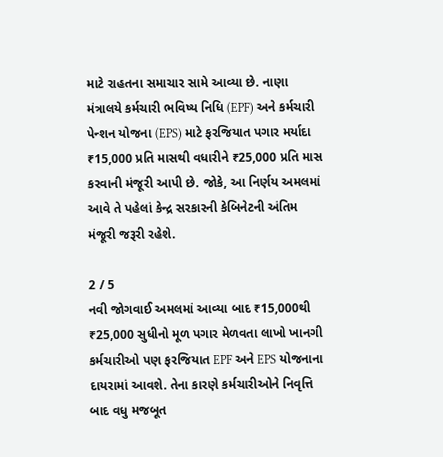માટે રાહતના સમાચાર સામે આવ્યા છે. નાણા મંત્રાલયે કર્મચારી ભવિષ્ય નિધિ (EPF) અને કર્મચારી પેન્શન યોજના (EPS) માટે ફરજિયાત પગાર મર્યાદા ₹15,000 પ્રતિ માસથી વધારીને ₹25,000 પ્રતિ માસ કરવાની મંજૂરી આપી છે. જોકે, આ નિર્ણય અમલમાં આવે તે પહેલાં કેન્દ્ર સરકારની કેબિનેટની અંતિમ મંજૂરી જરૂરી રહેશે.

2 / 5
નવી જોગવાઈ અમલમાં આવ્યા બાદ ₹15,000થી ₹25,000 સુધીનો મૂળ પગાર મેળવતા લાખો ખાનગી કર્મચારીઓ પણ ફરજિયાત EPF અને EPS યોજનાના દાયરામાં આવશે. તેના કારણે કર્મચારીઓને નિવૃત્તિ બાદ વધુ મજબૂત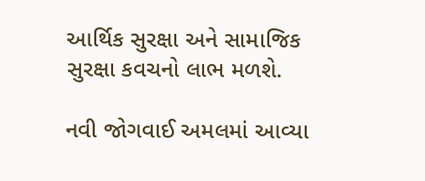આર્થિક સુરક્ષા અને સામાજિક સુરક્ષા કવચનો લાભ મળશે.

નવી જોગવાઈ અમલમાં આવ્યા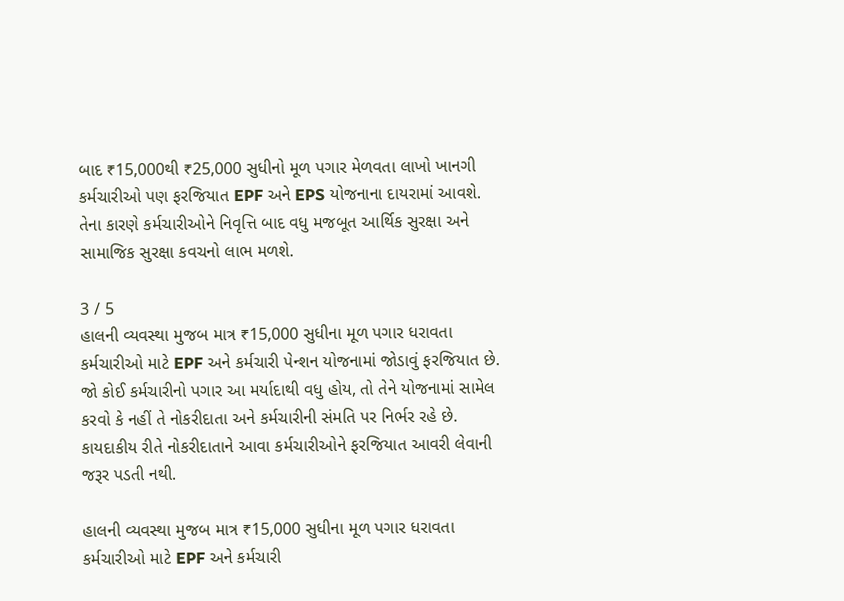બાદ ₹15,000થી ₹25,000 સુધીનો મૂળ પગાર મેળવતા લાખો ખાનગી કર્મચારીઓ પણ ફરજિયાત EPF અને EPS યોજનાના દાયરામાં આવશે. તેના કારણે કર્મચારીઓને નિવૃત્તિ બાદ વધુ મજબૂત આર્થિક સુરક્ષા અને સામાજિક સુરક્ષા કવચનો લાભ મળશે.

3 / 5
હાલની વ્યવસ્થા મુજબ માત્ર ₹15,000 સુધીના મૂળ પગાર ધરાવતા કર્મચારીઓ માટે EPF અને કર્મચારી પેન્શન યોજનામાં જોડાવું ફરજિયાત છે. જો કોઈ કર્મચારીનો પગાર આ મર્યાદાથી વધુ હોય, તો તેને યોજનામાં સામેલ કરવો કે નહીં તે નોકરીદાતા અને કર્મચારીની સંમતિ પર નિર્ભર રહે છે. કાયદાકીય રીતે નોકરીદાતાને આવા કર્મચારીઓને ફરજિયાત આવરી લેવાની જરૂર પડતી નથી.

હાલની વ્યવસ્થા મુજબ માત્ર ₹15,000 સુધીના મૂળ પગાર ધરાવતા કર્મચારીઓ માટે EPF અને કર્મચારી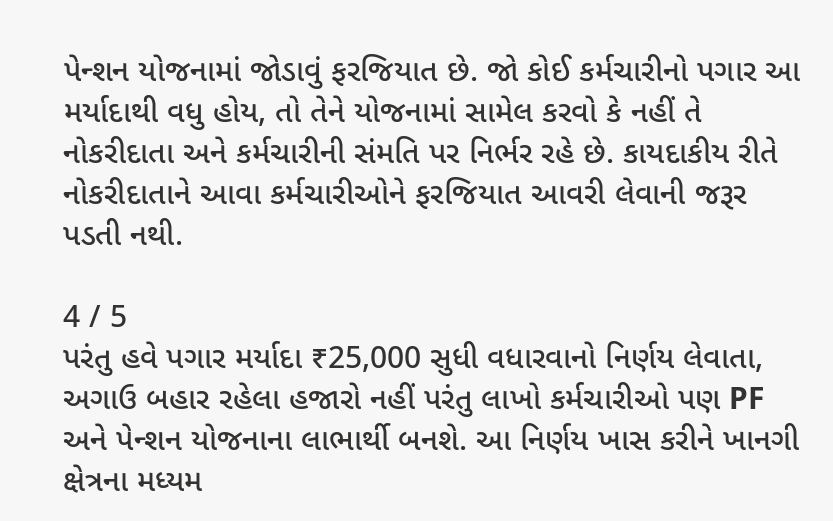પેન્શન યોજનામાં જોડાવું ફરજિયાત છે. જો કોઈ કર્મચારીનો પગાર આ મર્યાદાથી વધુ હોય, તો તેને યોજનામાં સામેલ કરવો કે નહીં તે નોકરીદાતા અને કર્મચારીની સંમતિ પર નિર્ભર રહે છે. કાયદાકીય રીતે નોકરીદાતાને આવા કર્મચારીઓને ફરજિયાત આવરી લેવાની જરૂર પડતી નથી.

4 / 5
પરંતુ હવે પગાર મર્યાદા ₹25,000 સુધી વધારવાનો નિર્ણય લેવાતા, અગાઉ બહાર રહેલા હજારો નહીં પરંતુ લાખો કર્મચારીઓ પણ PF અને પેન્શન યોજનાના લાભાર્થી બનશે. આ નિર્ણય ખાસ કરીને ખાનગી ક્ષેત્રના મધ્યમ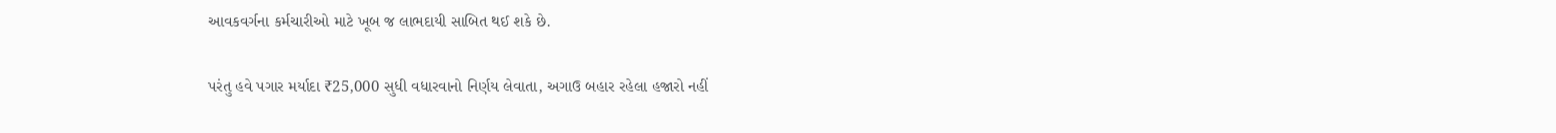આવકવર્ગના કર્મચારીઓ માટે ખૂબ જ લાભદાયી સાબિત થઈ શકે છે.

પરંતુ હવે પગાર મર્યાદા ₹25,000 સુધી વધારવાનો નિર્ણય લેવાતા, અગાઉ બહાર રહેલા હજારો નહીં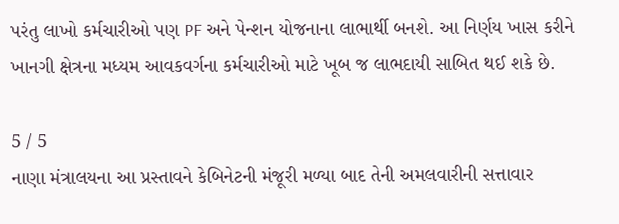પરંતુ લાખો કર્મચારીઓ પણ PF અને પેન્શન યોજનાના લાભાર્થી બનશે. આ નિર્ણય ખાસ કરીને ખાનગી ક્ષેત્રના મધ્યમ આવકવર્ગના કર્મચારીઓ માટે ખૂબ જ લાભદાયી સાબિત થઈ શકે છે.

5 / 5
નાણા મંત્રાલયના આ પ્રસ્તાવને કેબિનેટની મંજૂરી મળ્યા બાદ તેની અમલવારીની સત્તાવાર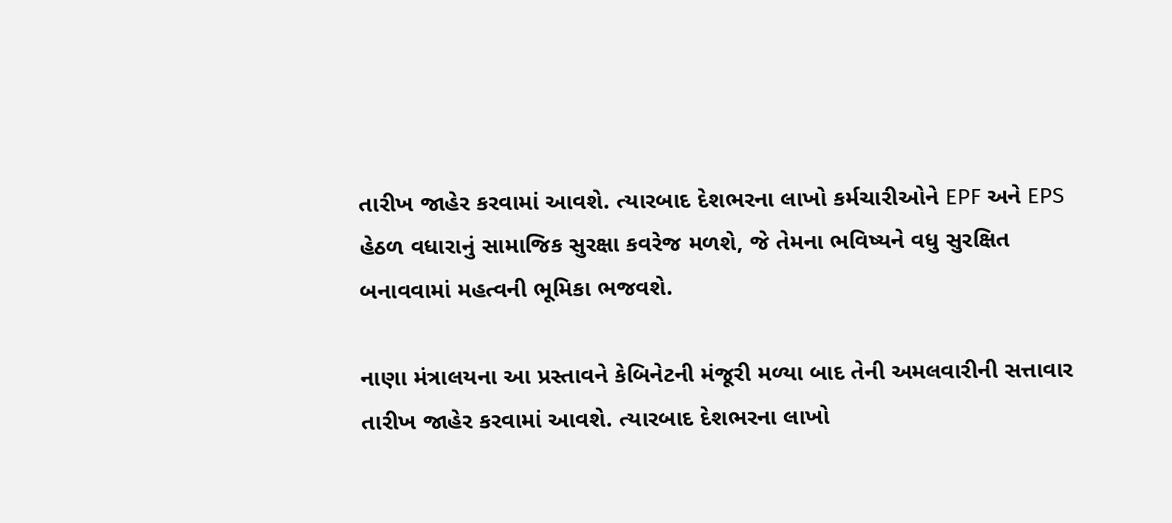તારીખ જાહેર કરવામાં આવશે. ત્યારબાદ દેશભરના લાખો કર્મચારીઓને EPF અને EPS હેઠળ વધારાનું સામાજિક સુરક્ષા કવરેજ મળશે, જે તેમના ભવિષ્યને વધુ સુરક્ષિત બનાવવામાં મહત્વની ભૂમિકા ભજવશે.

નાણા મંત્રાલયના આ પ્રસ્તાવને કેબિનેટની મંજૂરી મળ્યા બાદ તેની અમલવારીની સત્તાવાર તારીખ જાહેર કરવામાં આવશે. ત્યારબાદ દેશભરના લાખો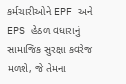કર્મચારીઓને EPF અને EPS હેઠળ વધારાનું સામાજિક સુરક્ષા કવરેજ મળશે, જે તેમના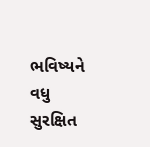ભવિષ્યને વધુ સુરક્ષિત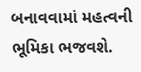બનાવવામાં મહત્વની ભૂમિકા ભજવશે.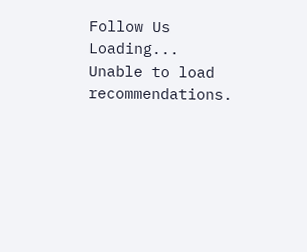Follow Us
Loading...
Unable to load recommendations.